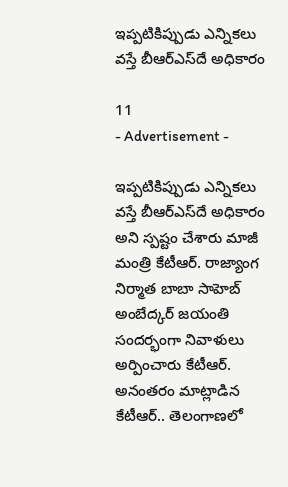ఇప్పటికిప్పుడు ఎన్నికలు వస్తే బీఆర్‌ఎస్‌దే అధికారం

11
- Advertisement -

ఇప్పటికిప్పుడు ఎన్నికలు వస్తే బీఆర్ఎస్‌దే అధికారం అని స్పష్టం చేశారు మాజీ మంత్రి కేటీఆర్. రాజ్యాంగ నిర్మాత బాబా సాహెబ్ అంబేద్కర్ జయంతి సందర్భంగా నివాళులు అర్పించారు కేటీఆర్. అనంతరం మాట్లాడిన కేటీఆర్.. తెలంగాణలో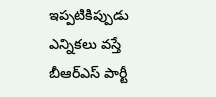ఇప్పటికిప్పుడు ఎన్నికలు వస్తే బీఆర్ఎస్ పార్టీ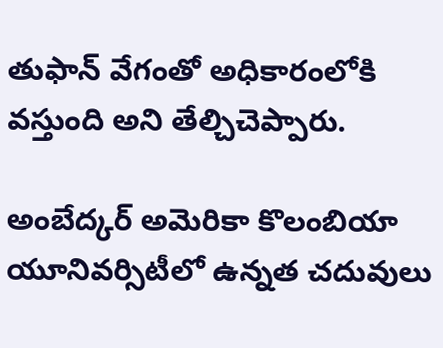తుఫాన్ వేగంతో అధికారంలోకి వస్తుంది అని తేల్చిచెప్పారు.

అంబేద్కర్ అమెరికా కొలంబియా యూనివర్సిటీలో ఉన్నత చదువులు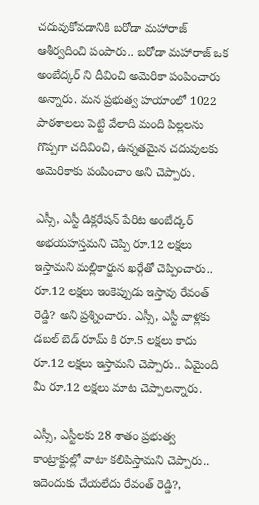చదువుకోవడానికి బరోడా మహారాజ్ ఆశీర్వదించి పంపారు.. బరోడా మహారాజ్ ఒక అంబేద్కర్ ని దీవించి అమెరికా పంపించారు అన్నారు. మన ప్రభుత్వ హయాంలో 1022 పాఠశాలలు పెట్టి వేలాది మంది పిల్లలను గొప్పగా చదివించి, ఉన్నతమైన చదువులకు అమెరికాకు పంపించాం అని చెప్పారు.

ఎస్సీ, ఎస్టీ డిక్లరేషన్ పేరిట అంబేద్కర్ అభయహస్తమని చెప్పి రూ.12 లక్షలు ఇస్తామని మల్లికార్జున ఖర్గేతో చెప్పించారు.. రూ.12 లక్షలు ఇంకెప్పుడు ఇస్తావు రేవంత్ రెడ్డి? అని ప్రశ్నించారు. ఎస్సీ, ఎస్టీ వాళ్లకు డబల్ బెడ్ రూమ్ కి రూ.5 లక్షలు కాదు రూ.12 లక్షలు ఇస్తామని చెప్పారు.. ఏమైంది మీ రూ.12 లక్షలు మాట చెప్పాలన్నారు.

ఎస్సీ, ఎస్టీలకు 28 శాతం ప్రభుత్వ కాంట్రాక్టుల్లో వాటా కలిపిస్తామని చెప్పారు.. ఇదెందుకు చేయలేదు రేవంత్ రెడ్డి?,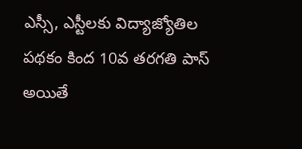ఎస్సీ, ఎస్టీలకు విద్యాజ్యోతిల పథకం కింద 10వ తరగతి పాస్ అయితే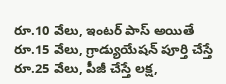రూ.10 వేలు, ఇంటర్ పాస్ అయితే రూ.15 వేలు, గ్రాడ్యుయేషన్ పూర్తి చేస్తే రూ.25 వేలు, పీజీ చేస్తే లక్ష,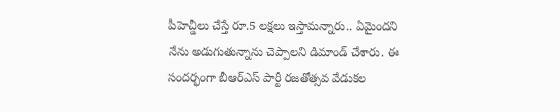పీహెచ్డీలు చేస్తే రూ.5 లక్షలు ఇస్తామన్నారు.. ఏమైందని నేను అడుగుతున్నాను చెప్పాలని డిమాండ్ చేశారు. ఈ సందర్భంగా బీఆర్ఎస్ పార్టీ రజతోత్సవ వేడుకల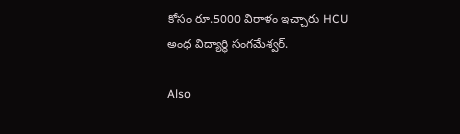కోసం రూ.5000 విరాళం ఇచ్చారు HCU అంధ విద్యార్థి సంగమేశ్వర్.

Also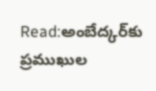Read:అంబేద్కర్‌కు ప్రముఖుల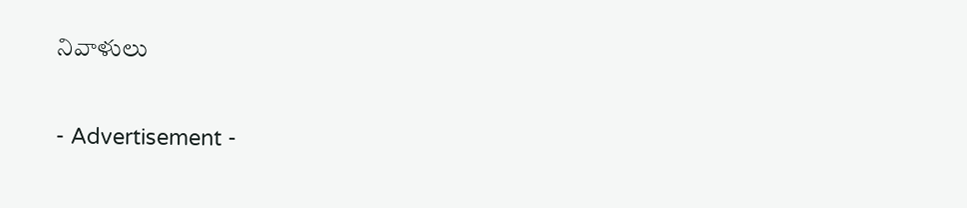నివాళులు

- Advertisement -